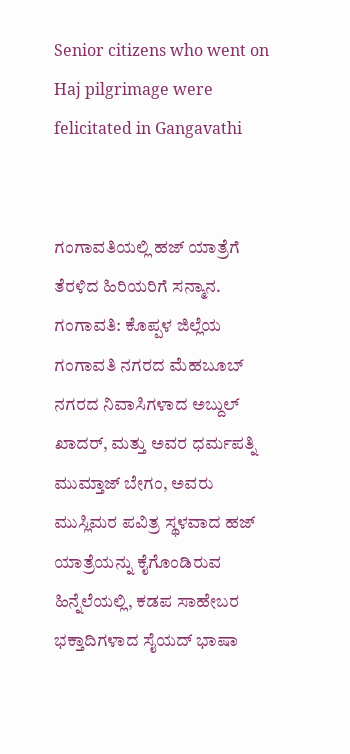Senior citizens who went on Haj pilgrimage were felicitated in Gangavathi


ಗಂಗಾವತಿಯಲ್ಲಿ ಹಜ್ ಯಾತ್ರೆಗೆ ತೆರಳಿದ ಹಿರಿಯರಿಗೆ ಸನ್ಮಾನ.
ಗಂಗಾವತಿ: ಕೊಪ್ಪಳ ಜಿಲ್ಲೆಯ ಗಂಗಾವತಿ ನಗರದ ಮೆಹಬೂಬ್ ನಗರದ ನಿವಾಸಿಗಳಾದ ಅಬ್ದುಲ್ ಖಾದರ್, ಮತ್ತು ಅವರ ಧರ್ಮಪತ್ನಿ ಮುಮ್ತಾಜ್ ಬೇಗಂ, ಅವರು ಮುಸ್ಲಿಮರ ಪವಿತ್ರ ಸ್ಥಳವಾದ ಹಜ್ ಯಾತ್ರೆಯನ್ನು ಕೈಗೊಂಡಿರುವ ಹಿನ್ನೆಲೆಯಲ್ಲಿ, ಕಡಪ ಸಾಹೇಬರ ಭಕ್ತಾದಿಗಳಾದ ಸೈಯದ್ ಭಾಷಾ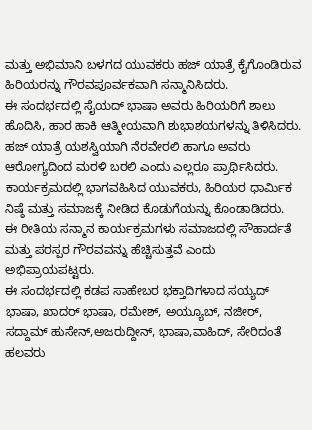ಮತ್ತು ಅಭಿಮಾನಿ ಬಳಗದ ಯುವಕರು ಹಜ್ ಯಾತ್ರೆ ಕೈಗೊಂಡಿರುವ ಹಿರಿಯರನ್ನು ಗೌರವಪೂರ್ವಕವಾಗಿ ಸನ್ಮಾನಿಸಿದರು.
ಈ ಸಂದರ್ಭದಲ್ಲಿ ಸೈಯದ್ ಭಾಷಾ ಅವರು ಹಿರಿಯರಿಗೆ ಶಾಲು ಹೊದಿಸಿ, ಹಾರ ಹಾಕಿ ಆತ್ಮೀಯವಾಗಿ ಶುಭಾಶಯಗಳನ್ನು ತಿಳಿಸಿದರು.
ಹಜ್ ಯಾತ್ರೆ ಯಶಸ್ವಿಯಾಗಿ ನೆರವೇರಲಿ ಹಾಗೂ ಅವರು ಆರೋಗ್ಯದಿಂದ ಮರಳಿ ಬರಲಿ ಎಂದು ಎಲ್ಲರೂ ಪ್ರಾರ್ಥಿಸಿದರು.
ಕಾರ್ಯಕ್ರಮದಲ್ಲಿ ಭಾಗವಹಿಸಿದ ಯುವಕರು, ಹಿರಿಯರ ಧಾರ್ಮಿಕ ನಿಷ್ಠೆ ಮತ್ತು ಸಮಾಜಕ್ಕೆ ನೀಡಿದ ಕೊಡುಗೆಯನ್ನು ಕೊಂಡಾಡಿದರು.
ಈ ರೀತಿಯ ಸನ್ಮಾನ ಕಾರ್ಯಕ್ರಮಗಳು ಸಮಾಜದಲ್ಲಿ ಸೌಹಾರ್ದತೆ ಮತ್ತು ಪರಸ್ಪರ ಗೌರವವನ್ನು ಹೆಚ್ಚಿಸುತ್ತವೆ ಎಂದು ಅಭಿಪ್ರಾಯಪಟ್ಟರು.
ಈ ಸಂದರ್ಭದಲ್ಲಿ ಕಡಪ ಸಾಹೇಬರ ಭಕ್ತಾದಿಗಳಾದ ಸಯ್ಯದ್ ಭಾಷಾ, ಖಾದರ್ ಭಾಷಾ, ರಮೇಶ್, ಅಯ್ಯೂಬ್, ನಜೀರ್, ಸದ್ದಾಮ್ ಹುಸೇನ್,ಅಜರುದ್ದೀನ್, ಭಾಷಾ,ವಾಹಿದ್, ಸೇರಿದಂತೆ ಹಲವರು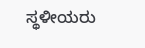ಸ್ಥಳೀಯರು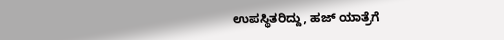ಉಪಸ್ಥಿತರಿದ್ದು, ಹಜ್ ಯಾತ್ರೆಗೆ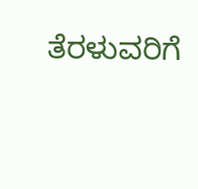ತೆರಳುವರಿಗೆ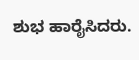ಶುಭ ಹಾರೈಸಿದರು.